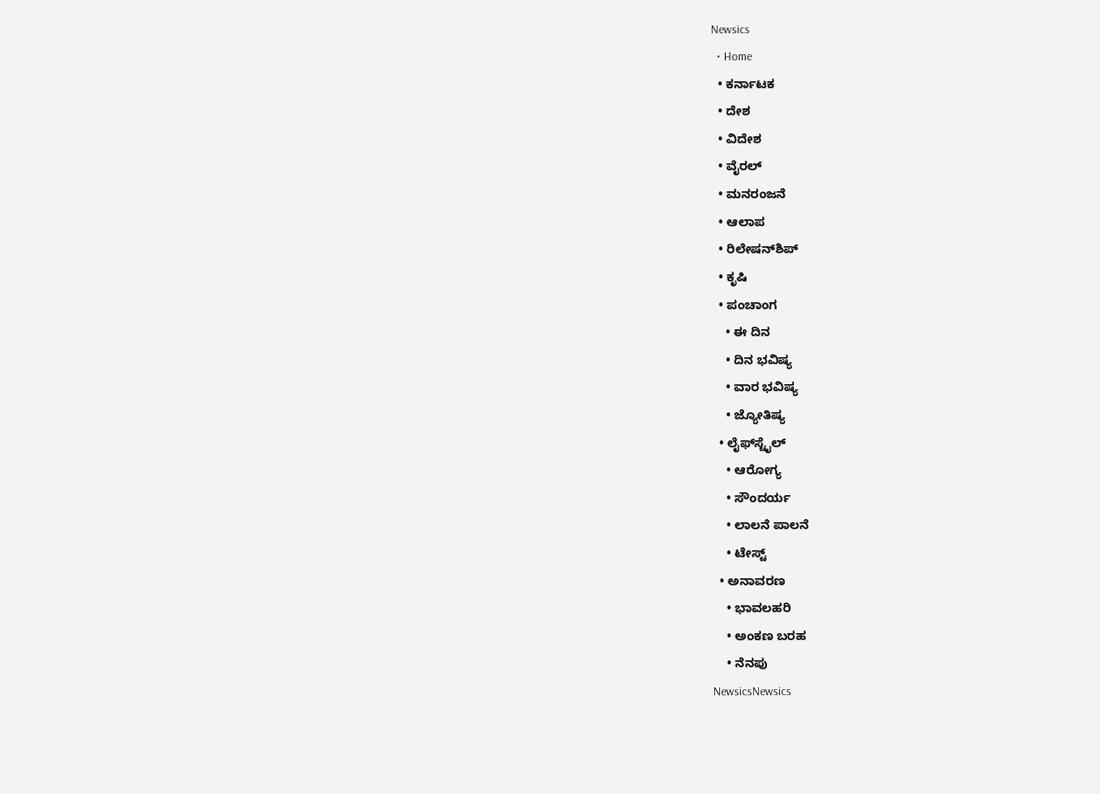Newsics
  • Home
  • ಕರ್ನಾಟಕ
  • ದೇಶ
  • ವಿದೇಶ
  • ವೈರಲ್
  • ಮನರಂಜನೆ
  • ಆಲಾಪ
  • ರಿಲೇಷನ್‌ಶಿಪ್
  • ಕೃಷಿ
  • ಪಂಚಾಂಗ
    • ಈ ದಿನ
    • ದಿನ ಭವಿಷ್ಯ
    • ವಾರ ಭವಿಷ್ಯ
    • ಜ್ಯೋತಿಷ್ಯ
  • ಲೈಫ್‌ಸ್ಟೈಲ್
    • ಆರೋಗ್ಯ
    • ಸೌಂದರ್ಯ
    • ಲಾಲನೆ ಪಾಲನೆ
    • ಟೇಸ್ಟ್
  • ಅನಾವರಣ
    • ಭಾವಲಹರಿ
    • ಅಂಕಣ ಬರಹ
    • ನೆನಪು
NewsicsNewsics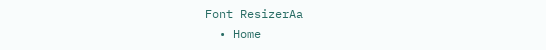Font ResizerAa
  • Home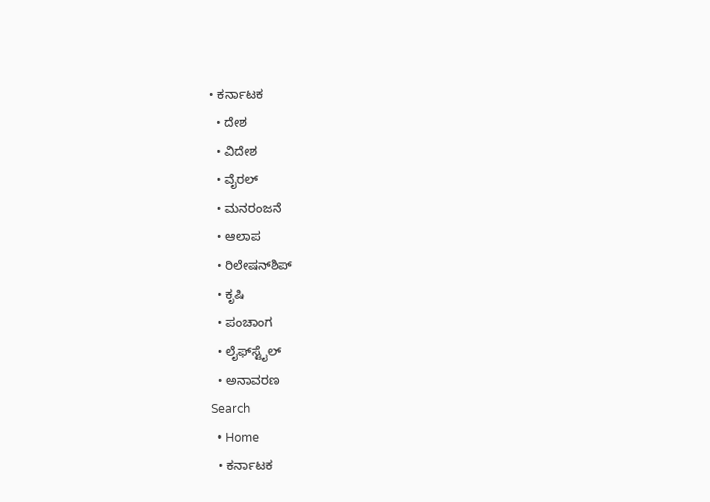• ಕರ್ನಾಟಕ
  • ದೇಶ
  • ವಿದೇಶ
  • ವೈರಲ್
  • ಮನರಂಜನೆ
  • ಆಲಾಪ
  • ರಿಲೇಷನ್‌ಶಿಪ್
  • ಕೃಷಿ
  • ಪಂಚಾಂಗ
  • ಲೈಫ್‌ಸ್ಟೈಲ್
  • ಅನಾವರಣ
Search
  • Home
  • ಕರ್ನಾಟಕ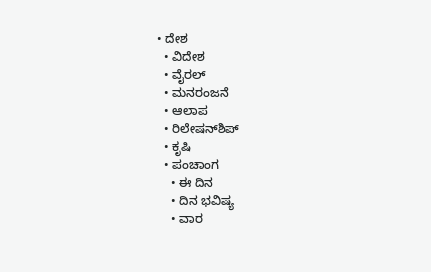• ದೇಶ
  • ವಿದೇಶ
  • ವೈರಲ್
  • ಮನರಂಜನೆ
  • ಆಲಾಪ
  • ರಿಲೇಷನ್‌ಶಿಪ್
  • ಕೃಷಿ
  • ಪಂಚಾಂಗ
    • ಈ ದಿನ
    • ದಿನ ಭವಿಷ್ಯ
    • ವಾರ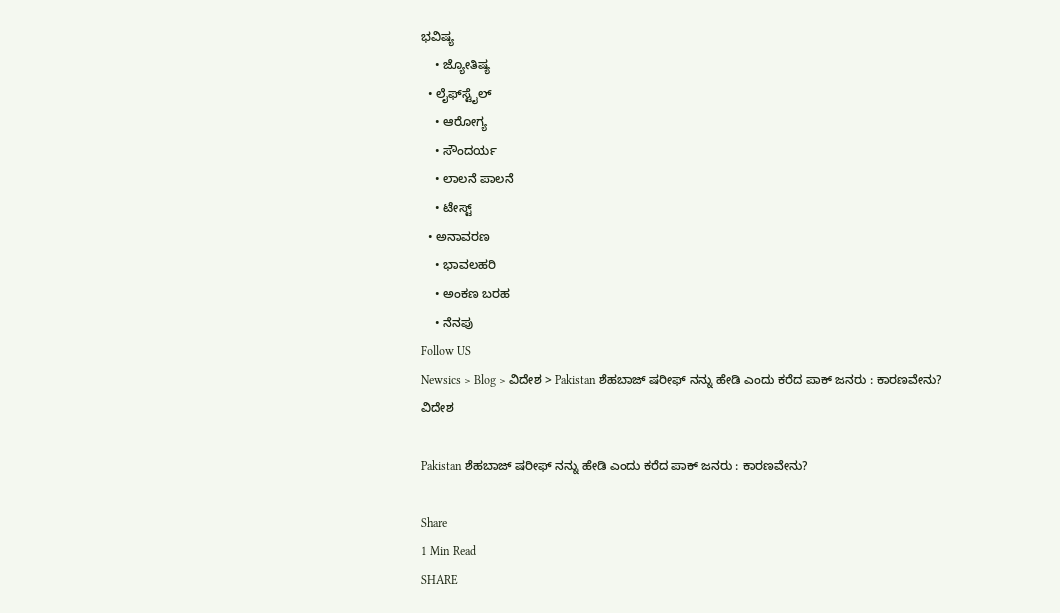ಭವಿಷ್ಯ
    • ಜ್ಯೋತಿಷ್ಯ
  • ಲೈಫ್‌ಸ್ಟೈಲ್
    • ಆರೋಗ್ಯ
    • ಸೌಂದರ್ಯ
    • ಲಾಲನೆ ಪಾಲನೆ
    • ಟೇಸ್ಟ್
  • ಅನಾವರಣ
    • ಭಾವಲಹರಿ
    • ಅಂಕಣ ಬರಹ
    • ನೆನಪು
Follow US
Newsics > Blog > ವಿದೇಶ > Pakistan ಶೆಹಬಾಜ್ ಷರೀಫ್ ನನ್ನು ಹೇಡಿ ಎಂದು ಕರೆದ ಪಾಕ್ ಜನರು : ಕಾರಣವೇನು?
ವಿದೇಶ

Pakistan ಶೆಹಬಾಜ್ ಷರೀಫ್ ನನ್ನು ಹೇಡಿ ಎಂದು ಕರೆದ ಪಾಕ್ ಜನರು : ಕಾರಣವೇನು?

Share
1 Min Read
SHARE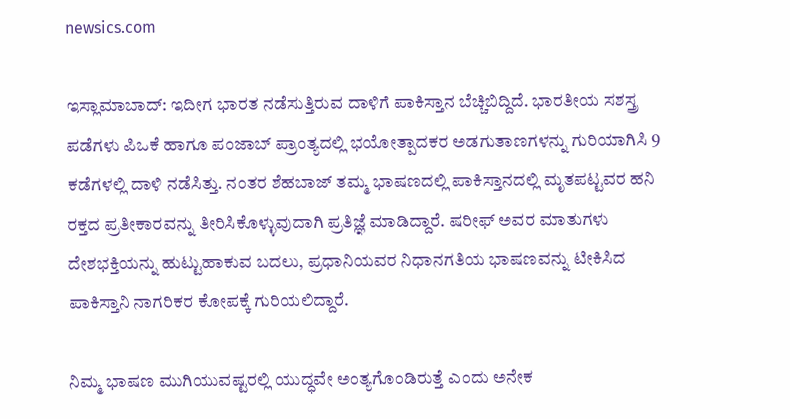newsics.com

ಇಸ್ಲಾಮಾಬಾದ್: ಇದೀಗ ಭಾರತ ನಡೆಸುತ್ತಿರುವ ದಾಳಿಗೆ ಪಾಕಿಸ್ತಾನ ಬೆಚ್ಚಿಬಿದ್ದಿದೆ. ಭಾರತೀಯ ಸಶಸ್ತ್ರ ಪಡೆಗಳು ಪಿಒಕೆ ಹಾಗೂ ಪಂಜಾಬ್ ಪ್ರಾಂತ್ಯದಲ್ಲಿ ಭಯೋತ್ಪಾದಕರ ಅಡಗುತಾಣಗಳನ್ನು ಗುರಿಯಾಗಿಸಿ 9 ಕಡೆಗಳಲ್ಲಿ ದಾಳಿ ನಡೆಸಿತ್ತು. ನಂತರ ಶೆಹಬಾಜ್ ತಮ್ಮ ಭಾಷಣದಲ್ಲಿ ಪಾಕಿಸ್ತಾನದಲ್ಲಿ ಮೃತಪಟ್ಟವರ ಹನಿ ರಕ್ತದ ಪ್ರತೀಕಾರವನ್ನು ತೀರಿಸಿಕೊಳ್ಳುವುದಾಗಿ ಪ್ರತಿಜ್ಞೆ ಮಾಡಿದ್ದಾರೆ. ಷರೀಫ್ ಅವರ ಮಾತುಗಳು ದೇಶಭಕ್ತಿಯನ್ನು ಹುಟ್ಟುಹಾಕುವ ಬದಲು, ಪ್ರಧಾನಿಯವರ ನಿಧಾನಗತಿಯ ಭಾಷಣವನ್ನು ಟೀಕಿಸಿದ ಪಾಕಿಸ್ತಾನಿ ನಾಗರಿಕರ ಕೋಪಕ್ಕೆ ಗುರಿಯಲಿದ್ದಾರೆ.

ನಿಮ್ಮ ಭಾಷಣ ಮುಗಿಯುವಷ್ಟರಲ್ಲಿ ಯುದ್ಧವೇ ಅಂತ್ಯಗೊಂಡಿರುತ್ತೆ ಎಂದು ಅನೇಕ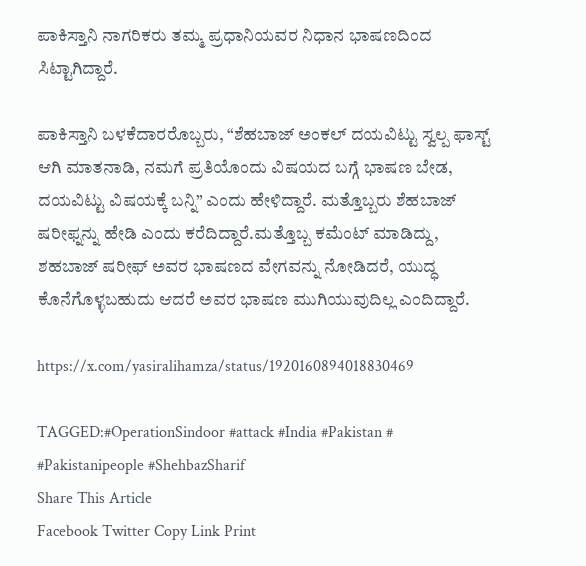ಪಾಕಿಸ್ತಾನಿ ನಾಗರಿಕರು ತಮ್ಮ ಪ್ರಧಾನಿಯವರ ನಿಧಾನ ಭಾಷಣದಿಂದ ಸಿಟ್ಟಾಗಿದ್ದಾರೆ.

ಪಾಕಿಸ್ತಾನಿ ಬಳಕೆದಾರರೊಬ್ಬರು, “ಶೆಹಬಾಜ್ ಅಂಕಲ್ ದಯವಿಟ್ಟು ಸ್ವಲ್ಪ ಫಾಸ್ಟ್ ಆಗಿ ಮಾತನಾಡಿ, ನಮಗೆ ಪ್ರತಿಯೊಂದು ವಿಷಯದ ಬಗ್ಗೆ ಭಾಷಣ ಬೇಡ, ದಯವಿಟ್ಟು ವಿಷಯಕ್ಕೆ ಬನ್ನಿ” ಎಂದು ಹೇಳಿದ್ದಾರೆ. ಮತ್ತೊಬ್ಬರು ಶೆಹಬಾಜ್ ಷರೀಫ್ನನ್ನು ಹೇಡಿ ಎಂದು ಕರೆದಿದ್ದಾರೆ.ಮತ್ತೊಬ್ಬ ಕಮೆಂಟ್ ಮಾಡಿದ್ದು, ಶಹಬಾಜ್ ಷರೀಫ್ ಅವರ ಭಾಷಣದ ವೇಗವನ್ನು ನೋಡಿದರೆ, ಯುದ್ಧ ಕೊನೆಗೊಳ್ಳಬಹುದು ಆದರೆ ಅವರ ಭಾಷಣ ಮುಗಿಯುವುದಿಲ್ಲ ಎಂದಿದ್ದಾರೆ.

https://x.com/yasiralihamza/status/1920160894018830469

TAGGED:#OperationSindoor #attack #India #Pakistan # #Pakistanipeople #ShehbazSharif
Share This Article
Facebook Twitter Copy Link Print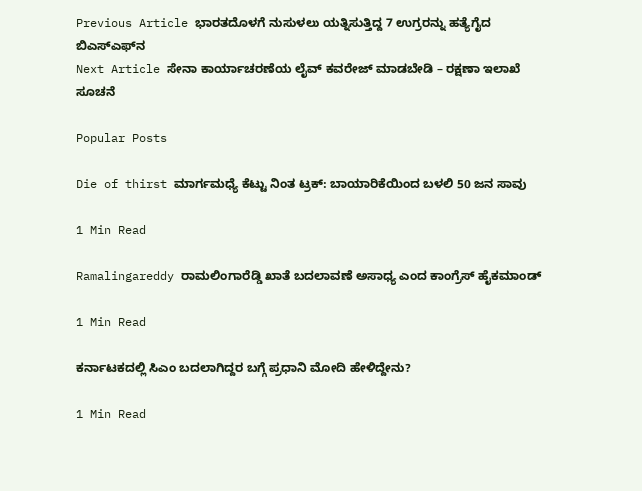Previous Article ಭಾರತದೊಳಗೆ ನುಸುಳಲು ಯತ್ನಿಸುತ್ತಿದ್ದ 7 ಉಗ್ರರನ್ನು ಹತ್ಯೆಗೈದ ಬಿಎಸ್‌ಎಫ್‌ನ
Next Article ಸೇನಾ ಕಾರ್ಯಾಚರಣೆಯ ಲೈವ್‌ ಕವರೇಜ್‌ ಮಾಡಬೇಡಿ – ರಕ್ಷಣಾ ಇಲಾಖೆ ಸೂಚನೆ

Popular Posts

Die of thirst ಮಾರ್ಗಮಧ್ಯೆ ಕೆಟ್ಟು ನಿಂತ ಟ್ರಕ್: ಬಾಯಾರಿಕೆಯಿಂದ ಬಳಲಿ 50 ಜನ ಸಾವು

1 Min Read

Ramalingareddy ರಾಮಲಿಂಗಾರೆಡ್ಡಿ ಖಾತೆ ಬದಲಾವಣೆ ಅಸಾಧ್ಯ ಎಂದ ಕಾಂಗ್ರೆಸ್ ಹೈಕಮಾಂಡ್

1 Min Read

ಕರ್ನಾಟಕದಲ್ಲಿ ಸಿಎಂ ಬದಲಾಗಿದ್ದರ ಬಗ್ಗೆ ಪ್ರಧಾನಿ ಮೋದಿ ಹೇಳಿದ್ದೇನು?

1 Min Read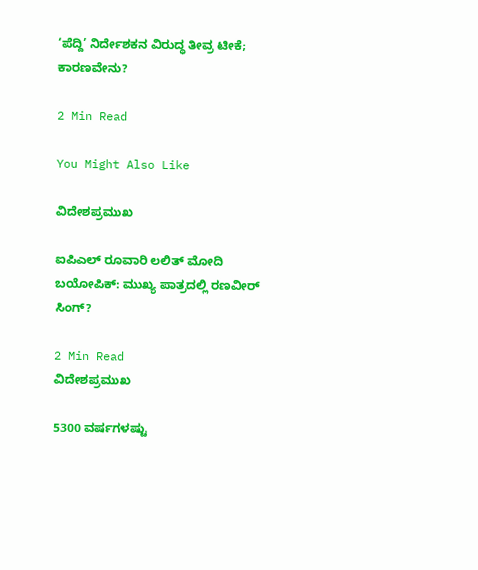‘ಪೆದ್ದಿ’ ನಿರ್ದೇಶಕನ ವಿರುದ್ಧ ತೀವ್ರ ಟೀಕೆ; ಕಾರಣವೇನು?

2 Min Read

You Might Also Like

ವಿದೇಶಪ್ರಮುಖ

ಐಪಿಎಲ್ ರೂವಾರಿ ಲಲಿತ್ ಮೋದಿ ಬಯೋಪಿಕ್: ಮುಖ್ಯ ಪಾತ್ರದಲ್ಲಿ ರಣವೀರ್ ಸಿಂಗ್?

2 Min Read
ವಿದೇಶಪ್ರಮುಖ

5300 ವರ್ಷಗಳಷ್ಟು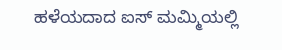ಹಳೆಯದಾದ ಐಸ್ ಮಮ್ಮಿಯಲ್ಲಿ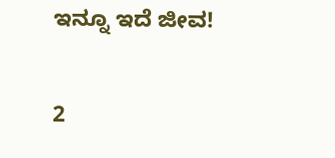ಇನ್ನೂ ಇದೆ ಜೀವ!

2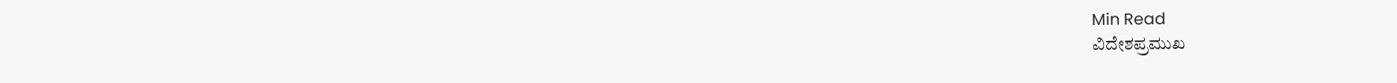Min Read
ವಿದೇಶಪ್ರಮುಖ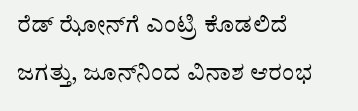ರೆಡ್‌ ಝೋನ್‌ಗೆ ಎಂಟ್ರಿ ಕೊಡಲಿದೆ ಜಗತ್ತು, ಜೂನ್‌ನಿಂದ ವಿನಾಶ ಆರಂಭ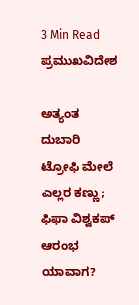3 Min Read
ಪ್ರಮುಖವಿದೇಶ

ಅತ್ಯಂತ ದುಬಾರಿ ಟ್ರೋಫಿ ಮೇಲೆ ಎಲ್ಲರ ಕಣ್ಣು; ಫಿಫಾ ವಿಶ್ವಕಪ್ ಆರಂಭ ಯಾವಾಗ?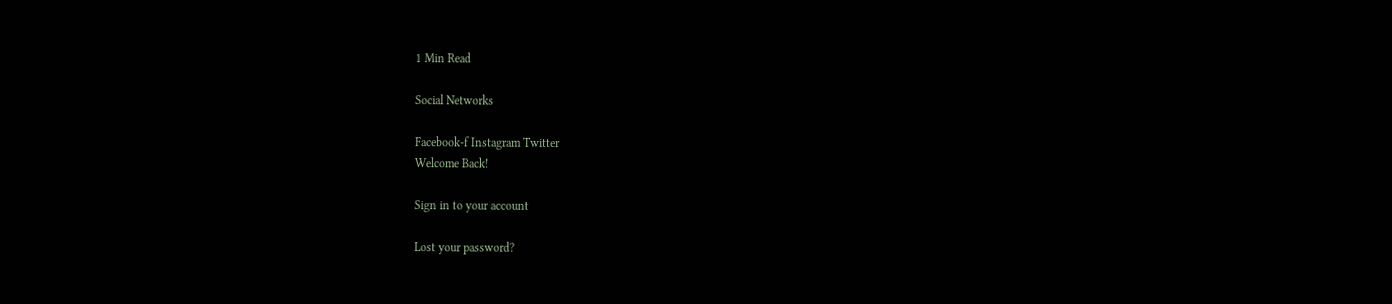1 Min Read

Social Networks

Facebook-f Instagram Twitter
Welcome Back!

Sign in to your account

Lost your password?